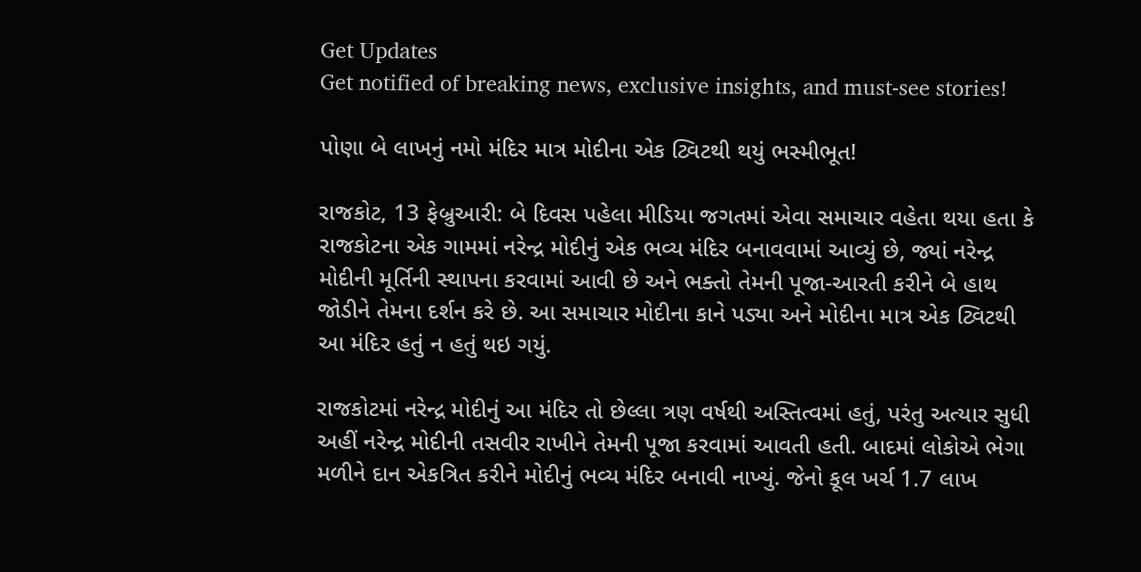Get Updates
Get notified of breaking news, exclusive insights, and must-see stories!

પોણા બે લાખનું નમો મંદિર માત્ર મોદીના એક ટ્વિટથી થયું ભસ્મીભૂત!

રાજકોટ, 13 ફેબ્રુઆરી: બે દિવસ પહેલા મીડિયા જગતમાં એવા સમાચાર વહેતા થયા હતા કે રાજકોટના એક ગામમાં નરેન્દ્ર મોદીનું એક ભવ્ય મંદિર બનાવવામાં આવ્યું છે, જ્યાં નરેન્દ્ર મોદીની મૂર્તિની સ્થાપના કરવામાં આવી છે અને ભક્તો તેમની પૂજા-આરતી કરીને બે હાથ જોડીને તેમના દર્શન કરે છે. આ સમાચાર મોદીના કાને પડ્યા અને મોદીના માત્ર એક ટ્વિટથી આ મંદિર હતું ન હતું થઇ ગયું.

રાજકોટમાં નરેન્દ્ર મોદીનું આ મંદિર તો છેલ્લા ત્રણ વર્ષથી અસ્તિત્વમાં હતું, પરંતુ અત્યાર સુધી અહીં નરેન્દ્ર મોદીની તસવીર રાખીને તેમની પૂજા કરવામાં આવતી હતી. બાદમાં લોકોએ ભેગા મળીને દાન એકત્રિત કરીને મોદીનું ભવ્ય મંદિર બનાવી નાખ્યું. જેનો કૂલ ખર્ચ 1.7 લાખ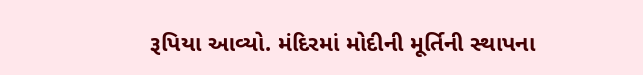રૂપિયા આવ્યો. મંદિરમાં મોદીની મૂર્તિની સ્થાપના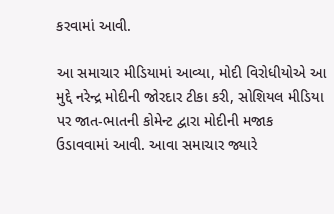કરવામાં આવી.

આ સમાચાર મીડિયામાં આવ્યા, મોદી વિરોધીયોએ આ મુદ્દે નરેન્દ્ર મોદીની જોરદાર ટીકા કરી, સોશિયલ મીડિયા પર જાત-ભાતની કોમેન્ટ દ્વારા મોદીની મજાક ઉડાવવામાં આવી. આવા સમાચાર જ્યારે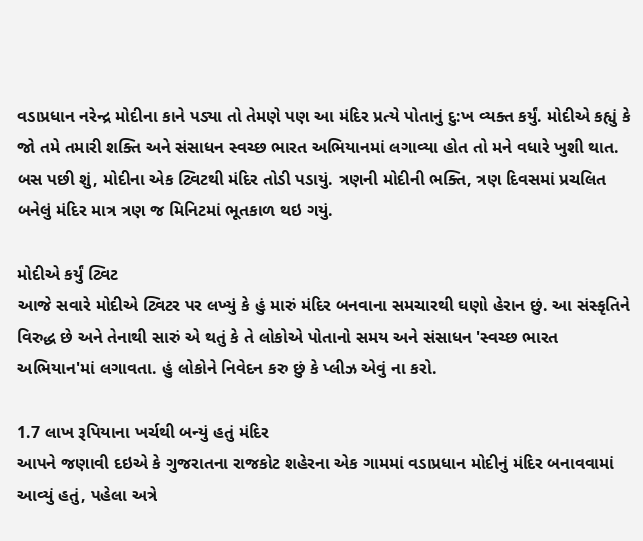વડાપ્રધાન નરેન્દ્ર મોદીના કાને પડ્યા તો તેમણે પણ આ મંદિર પ્રત્યે પોતાનું દુ:ખ વ્યક્ત કર્યું. મોદીએ કહ્યું કે જો તમે તમારી શક્તિ અને સંસાધન સ્વચ્છ ભારત અભિયાનમાં લગાવ્યા હોત તો મને વધારે ખુશી થાત. બસ પછી શું, મોદીના એક ટ્વિટથી મંદિર તોડી પડાયું. ત્રણની મોદીની ભક્તિ, ત્રણ દિવસમાં પ્રચલિત બનેલું મંદિર માત્ર ત્રણ જ મિનિટમાં ભૂતકાળ થઇ ગયું.

મોદીએ કર્યું ટ્વિટ
આજે સવારે મોદીએ ટ્વિટર પર લખ્યું કે હું મારું મંદિર બનવાના સમચારથી ઘણો હેરાન છું. આ સંસ્કૃતિને વિરુદ્ધ છે અને તેનાથી સારું એ થતું કે તે લોકોએ પોતાનો સમય અને સંસાધન 'સ્વચ્છ ભારત અભિયાન'માં લગાવતા. હું લોકોને નિવેદન કરુ છું કે પ્લીઝ એવું ના કરો.

1.7 લાખ રૂપિયાના ખર્ચથી બન્યું હતું મંદિર
આપને જણાવી દઇએ કે ગુજરાતના રાજકોટ શહેરના એક ગામમાં વડાપ્રધાન મોદીનું મંદિર બનાવવામાં આવ્યું હતું, પહેલા અત્રે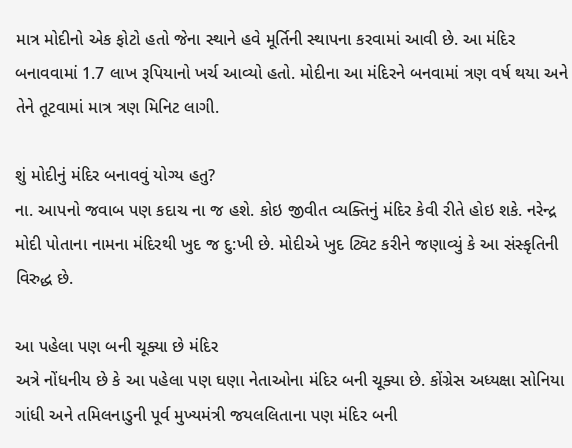માત્ર મોદીનો એક ફોટો હતો જેના સ્થાને હવે મૂર્તિની સ્થાપના કરવામાં આવી છે. આ મંદિર બનાવવામાં 1.7 લાખ રૂપિયાનો ખર્ચ આવ્યો હતો. મોદીના આ મંદિરને બનવામાં ત્રણ વર્ષ થયા અને તેને તૂટવામાં માત્ર ત્રણ મિનિટ લાગી.

શું મોદીનું મંદિર બનાવવું યોગ્ય હતુ?
ના. આપનો જવાબ પણ કદાચ ના જ હશે. કોઇ જીવીત વ્યક્તિનું મંદિર કેવી રીતે હોઇ શકે. નરેન્દ્ર મોદી પોતાના નામના મંદિરથી ખુદ જ દુ:ખી છે. મોદીએ ખુદ ટ્વિટ કરીને જણાવ્યું કે આ સંસ્કૃતિની વિરુદ્ધ છે.

આ પહેલા પણ બની ચૂક્યા છે મંદિર
અત્રે નોંધનીય છે કે આ પહેલા પણ ઘણા નેતાઓના મંદિર બની ચૂક્યા છે. કોંગ્રેસ અધ્યક્ષા સોનિયા ગાંધી અને તમિલનાડુની પૂર્વ મુખ્યમંત્રી જયલલિતાના પણ મંદિર બની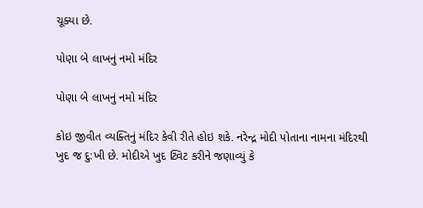ચૂક્યા છે.

પોણા બે લાખનું નમો મંદિર

પોણા બે લાખનું નમો મંદિર

કોઇ જીવીત વ્યક્તિનું મંદિર કેવી રીતે હોઇ શકે. નરેન્દ્ર મોદી પોતાના નામના મંદિરથી ખુદ જ દુ:ખી છે. મોદીએ ખુદ ટ્વિટ કરીને જણાવ્યું કે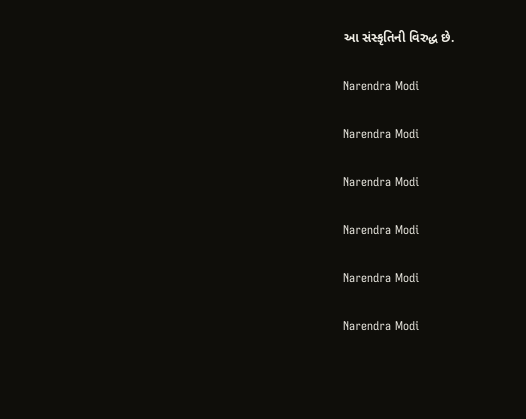આ સંસ્કૃતિની વિરુદ્ધ છે.

Narendra Modi

Narendra Modi

Narendra Modi

Narendra Modi

Narendra Modi

Narendra Modi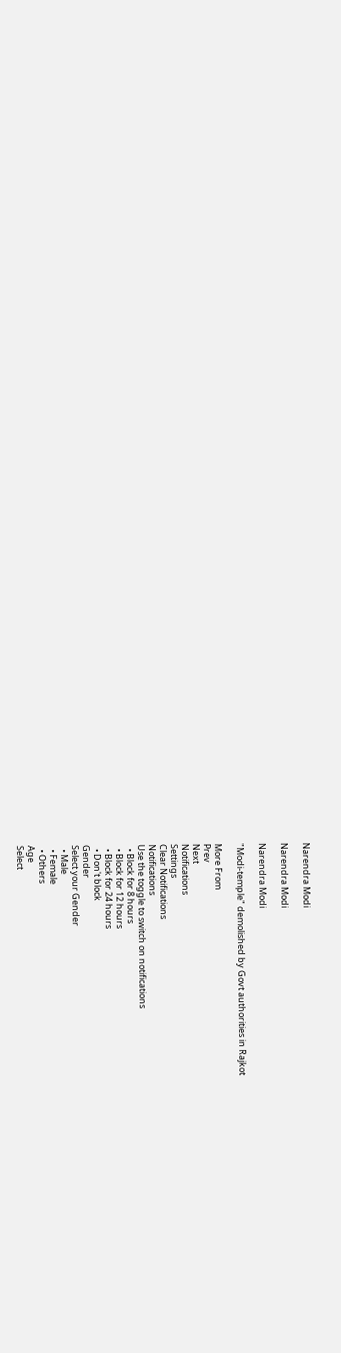Narendra Modi

Narendra Modi

Narendra Modi

"Modi-temple" demolished by Govt authorities in Rajkot

More From
Prev
Next
Notifications
Settings
Clear Notifications
Notifications
Use the toggle to switch on notifications
  • Block for 8 hours
  • Block for 12 hours
  • Block for 24 hours
  • Don't block
Gender
Select your Gender
  • Male
  • Female
  • Others
Age
Select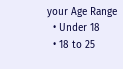your Age Range
  • Under 18
  • 18 to 25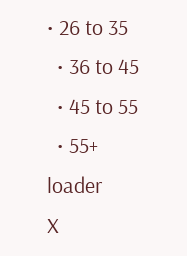• 26 to 35
  • 36 to 45
  • 45 to 55
  • 55+
loader
X